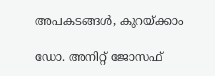അപകടങ്ങള്‍, കുറയ്ക്കാം

ഡോ. അനിറ്റ് ജോസഫ്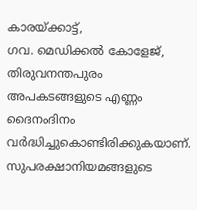കാരയ്ക്കാട്ട്,
ഗവ. മെഡിക്കല്‍ കോളേജ്, തിരുവനന്തപുരം
അപകടങ്ങളുടെ എണ്ണം ദൈനംദിനം വര്‍ദ്ധിച്ചുകൊണ്ടിരിക്കുകയാണ്. സുപരക്ഷാനിയമങ്ങളുടെ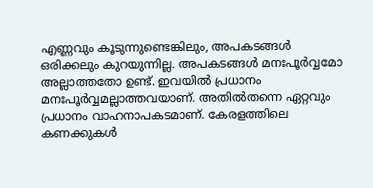എണ്ണവും കൂടുന്നുണ്ടെങ്കിലും, അപകടങ്ങള്‍ ഒരിക്കലും കുറയുന്നില്ല. അപകടങ്ങള്‍ മനഃപൂര്‍വ്വമോ അല്ലാത്തതോ ഉണ്ട്. ഇവയില്‍ പ്രധാനം മനഃപൂര്‍വ്വമല്ലാത്തവയാണ്. അതില്‍തന്നെ ഏറ്റവും പ്രധാനം വാഹനാപകടമാണ്. കേരളത്തിലെ കണക്കുകള്‍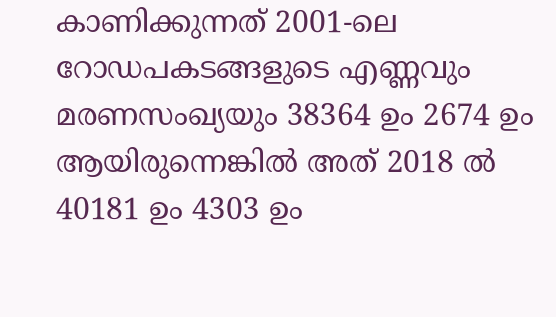കാണിക്കുന്നത് 2001-ലെ റോഡപകടങ്ങളുടെ എണ്ണവും മരണസംഖ്യയും 38364 ഉം 2674 ഉം ആയിരുന്നെങ്കില്‍ അത് 2018 ല്‍ 40181 ഉം 4303 ഉം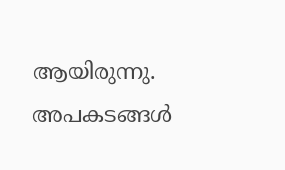ആയിരുന്നു.
അപകടങ്ങള്‍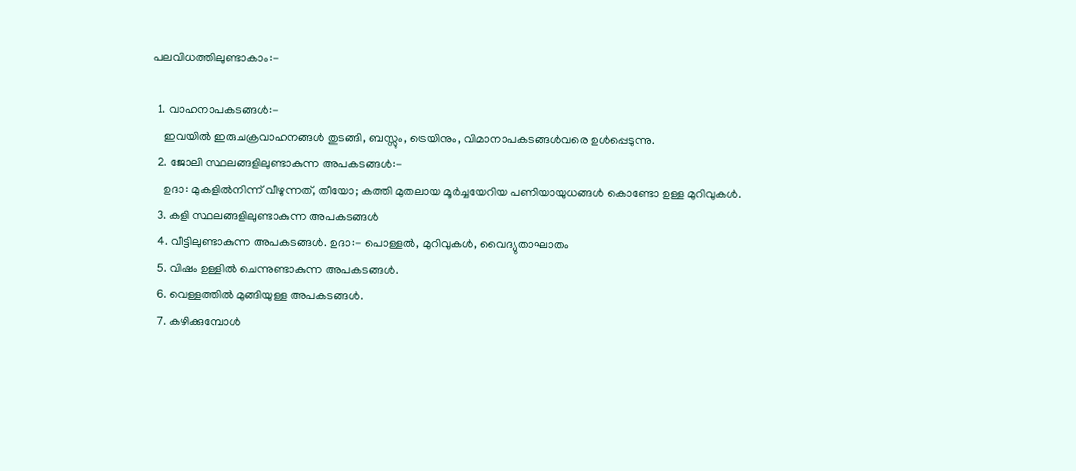പലവിധത്തിലുണ്ടാകാം:-

  1. വാഹനാപകടങ്ങള്‍:-
    ഇവയില്‍ ഇരുചക്രവാഹനങ്ങള്‍ തുടങ്ങി, ബസ്സും, ട്രെയിനും, വിമാനാപകടങ്ങള്‍വരെ ഉള്‍പ്പെടുന്നു.
  2. ജോലി സ്ഥലങ്ങളിലുണ്ടാകുന്ന അപകടങ്ങള്‍:-
    ഉദാ: മുകളില്‍നിന്ന് വീഴുന്നത്, തീയോ; കത്തി മുതലായ മൂര്‍ച്ചയേറിയ പണിയായുധങ്ങള്‍ കൊണ്ടോ ഉള്ള മുറിവുകള്‍.
  3. കളി സ്ഥലങ്ങളിലുണ്ടാകുന്ന അപകടങ്ങള്‍
  4. വീട്ടിലുണ്ടാകുന്ന അപകടങ്ങള്‍. ഉദാ:- പൊള്ളല്‍, മുറിവുകള്‍, വൈദ്യുതാഘാതം
  5. വിഷം ഉള്ളില്‍ ചെന്നുണ്ടാകുന്ന അപകടങ്ങള്‍.
  6. വെള്ളത്തില്‍ മുങ്ങിയുള്ള അപകടങ്ങള്‍.
  7. കഴിക്കുമ്പോള്‍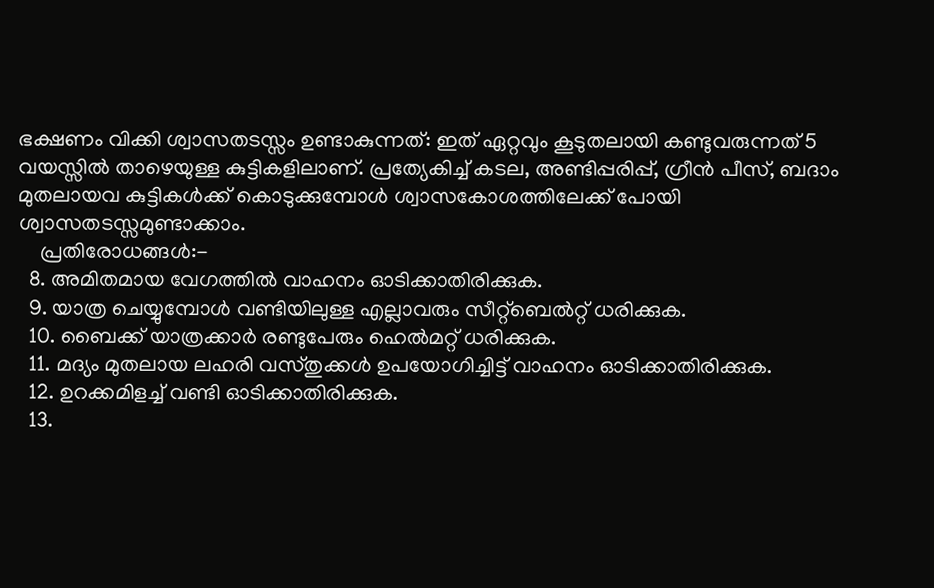ഭക്ഷണം വിക്കി ശ്വാസതടസ്സം ഉണ്ടാകുന്നത്: ഇത് ഏറ്റവും കൂടുതലായി കണ്ടുവരുന്നത് 5 വയസ്സില്‍ താഴെയുള്ള കുട്ടികളിലാണ്. പ്രത്യേകിച്ച് കടല, അണ്ടിപ്പരിപ്പ്, ഗ്രീന്‍ പീസ്, ബദാം മുതലായവ കുട്ടികള്‍ക്ക് കൊടുക്കുമ്പോള്‍ ശ്വാസകോശത്തിലേക്ക് പോയി ശ്വാസതടസ്സമുണ്ടാക്കാം.
    പ്രതിരോധങ്ങള്‍:-
  8. അമിതമായ വേഗത്തില്‍ വാഹനം ഓടിക്കാതിരിക്കുക.
  9. യാത്ര ചെയ്യുമ്പോള്‍ വണ്ടിയിലുള്ള എല്ലാവരും സീറ്റ്ബെല്‍റ്റ് ധരിക്കുക.
  10. ബൈക്ക് യാത്രക്കാര്‍ രണ്ടുപേരും ഹെല്‍മറ്റ് ധരിക്കുക.
  11. മദ്യം മുതലായ ലഹരി വസ്തുക്കള്‍ ഉപയോഗിച്ചിട്ട് വാഹനം ഓടിക്കാതിരിക്കുക.
  12. ഉറക്കമിളച്ച് വണ്ടി ഓടിക്കാതിരിക്കുക.
  13.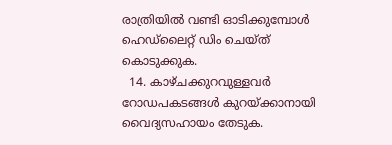രാത്രിയില്‍ വണ്ടി ഓടിക്കുമ്പോള്‍ ഹെഡ്ലൈറ്റ് ഡിം ചെയ്ത് കൊടുക്കുക.
  14. കാഴ്ചക്കുറവുള്ളവര്‍ റോഡപകടങ്ങള്‍ കുറയ്ക്കാനായി വൈദ്യസഹായം തേടുക.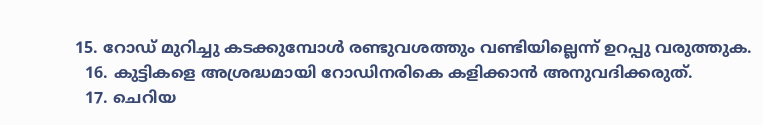15. റോഡ് മുറിച്ചു കടക്കുമ്പോള്‍ രണ്ടുവശത്തും വണ്ടിയില്ലെന്ന് ഉറപ്പു വരുത്തുക.
  16. കുട്ടികളെ അശ്രദ്ധമായി റോഡിനരികെ കളിക്കാന്‍ അനുവദിക്കരുത്.
  17. ചെറിയ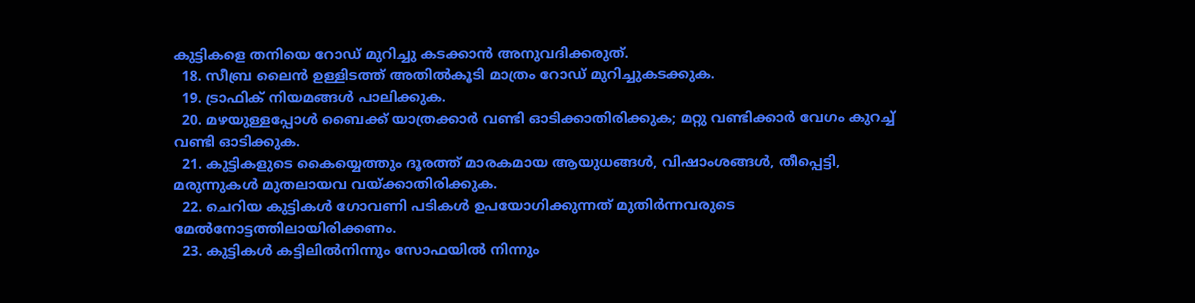കുട്ടികളെ തനിയെ റോഡ് മുറിച്ചു കടക്കാന്‍ അനുവദിക്കരുത്.
  18. സീബ്ര ലൈന്‍ ഉള്ളിടത്ത് അതില്‍കൂടി മാത്രം റോഡ് മുറിച്ചുകടക്കുക.
  19. ട്രാഫിക് നിയമങ്ങള്‍ പാലിക്കുക.
  20. മഴയുള്ളപ്പോള്‍ ബൈക്ക് യാത്രക്കാര്‍ വണ്ടി ഓടിക്കാതിരിക്കുക; മറ്റു വണ്ടിക്കാര്‍ വേഗം കുറച്ച് വണ്ടി ഓടിക്കുക.
  21. കുട്ടികളുടെ കൈയ്യെത്തും ദൂരത്ത് മാരകമായ ആയുധങ്ങള്‍, വിഷാംശങ്ങള്‍, തീപ്പെട്ടി, മരുന്നുകള്‍ മുതലായവ വയ്ക്കാതിരിക്കുക.
  22. ചെറിയ കുട്ടികള്‍ ഗോവണി പടികള്‍ ഉപയോഗിക്കുന്നത് മുതിര്‍ന്നവരുടെ മേല്‍നോട്ടത്തിലായിരിക്കണം.
  23. കുട്ടികള്‍ കട്ടിലില്‍നിന്നും സോഫയില്‍ നിന്നും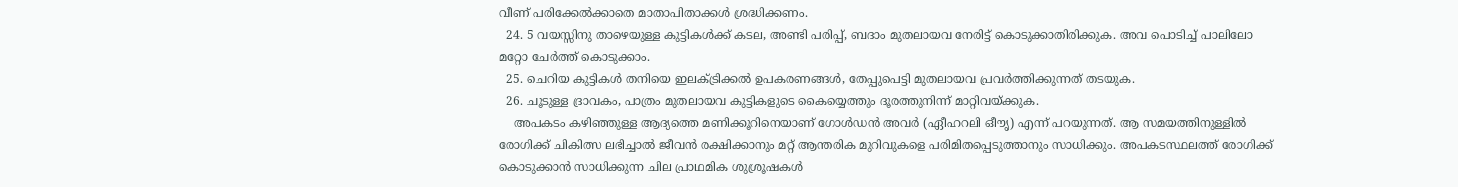വീണ് പരിക്കേല്‍ക്കാതെ മാതാപിതാക്കള്‍ ശ്രദ്ധിക്കണം.
  24. 5 വയസ്സിനു താഴെയുള്ള കുട്ടികള്‍ക്ക് കടല, അണ്ടി പരിപ്പ്, ബദാം മുതലായവ നേരിട്ട് കൊടുക്കാതിരിക്കുക. അവ പൊടിച്ച് പാലിലോ മറ്റോ ചേര്‍ത്ത് കൊടുക്കാം.
  25. ചെറിയ കുട്ടികള്‍ തനിയെ ഇലക്ട്രിക്കല്‍ ഉപകരണങ്ങള്‍, തേപ്പുപെട്ടി മുതലായവ പ്രവര്‍ത്തിക്കുന്നത് തടയുക.
  26. ചൂടുള്ള ദ്രാവകം, പാത്രം മുതലായവ കുട്ടികളുടെ കൈയ്യെത്തും ദൂരത്തുനിന്ന് മാറ്റിവയ്ക്കുക.
    അപകടം കഴിഞ്ഞുള്ള ആദ്യത്തെ മണിക്കൂറിനെയാണ് ഗോള്‍ഡന്‍ അവര്‍ (ഏീഹറലി ഒീൗൃ) എന്ന് പറയുന്നത്. ആ സമയത്തിനുള്ളില്‍ രോഗിക്ക് ചികിത്സ ലഭിച്ചാല്‍ ജീവന്‍ രക്ഷിക്കാനും മറ്റ് ആന്തരിക മുറിവുകളെ പരിമിതപ്പെടുത്താനും സാധിക്കും. അപകടസ്ഥലത്ത് രോഗിക്ക് കൊടുക്കാന്‍ സാധിക്കുന്ന ചില പ്രാഥമിക ശുശ്രൂഷകള്‍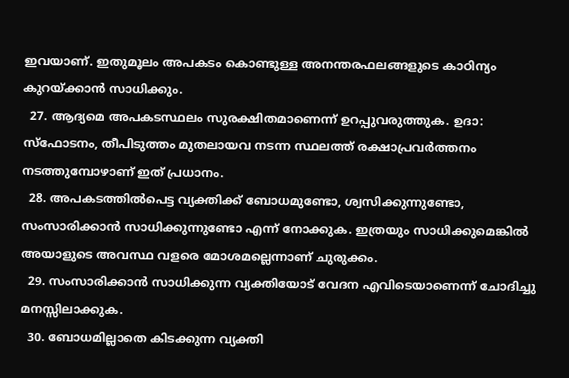ഇവയാണ്. ഇതുമൂലം അപകടം കൊണ്ടുള്ള അനന്തരഫലങ്ങളുടെ കാഠിന്യം കുറയ്ക്കാന്‍ സാധിക്കും.
  27. ആദ്യമെ അപകടസ്ഥലം സുരക്ഷിതമാണെന്ന് ഉറപ്പുവരുത്തുക. ഉദാ: സ്ഫോടനം, തീപിടുത്തം മുതലായവ നടന്ന സ്ഥലത്ത് രക്ഷാപ്രവര്‍ത്തനം നടത്തുമ്പോഴാണ് ഇത് പ്രധാനം.
  28. അപകടത്തില്‍പെട്ട വ്യക്തിക്ക് ബോധമുണ്ടോ, ശ്വസിക്കുന്നുണ്ടോ, സംസാരിക്കാന്‍ സാധിക്കുന്നുണ്ടോ എന്ന് നോക്കുക. ഇത്രയും സാധിക്കുമെങ്കില്‍ അയാളുടെ അവസ്ഥ വളരെ മോശമല്ലെന്നാണ് ചുരുക്കം.
  29. സംസാരിക്കാന്‍ സാധിക്കുന്ന വ്യക്തിയോട് വേദന എവിടെയാണെന്ന് ചോദിച്ചു മനസ്സിലാക്കുക.
  30. ബോധമില്ലാതെ കിടക്കുന്ന വ്യക്തി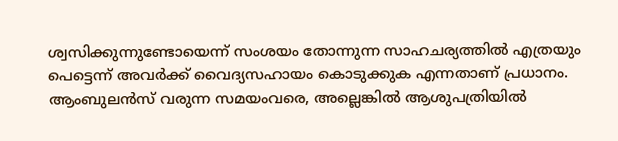ശ്വസിക്കുന്നുണ്ടോയെന്ന് സംശയം തോന്നുന്ന സാഹചര്യത്തില്‍ എത്രയും പെട്ടെന്ന് അവര്‍ക്ക് വൈദ്യസഹായം കൊടുക്കുക എന്നതാണ് പ്രധാനം. ആംബുലന്‍സ് വരുന്ന സമയംവരെ, അല്ലെങ്കില്‍ ആശുപത്രിയില്‍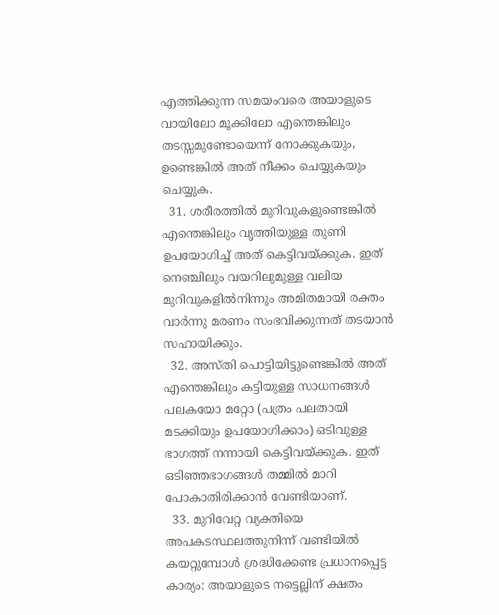എത്തിക്കുന്ന സമയംവരെ അയാളുടെ വായിലോ മൂക്കിലോ എന്തെങ്കിലും തടസ്സമുണ്ടോയെന്ന് നോക്കുകയും, ഉണ്ടെങ്കില്‍ അത് നീക്കം ചെയ്യുകയും ചെയ്യുക.
  31. ശരീരത്തില്‍ മുറിവുകളുണ്ടെങ്കില്‍ എന്തെങ്കിലും വൃത്തിയുള്ള തുണി ഉപയോഗിച്ച് അത് കെട്ടിവയ്ക്കുക. ഇത് നെഞ്ചിലും വയറിലുമുള്ള വലിയ മുറിവുകളില്‍നിന്നും അമിതമായി രക്തം വാര്‍ന്നു മരണം സംഭവിക്കുന്നത് തടയാന്‍ സഹായിക്കും.
  32. അസ്തി പൊട്ടിയിട്ടുണ്ടെങ്കില്‍ അത് എന്തെങ്കിലും കട്ടിയുള്ള സാധനങ്ങള്‍ പലകയോ മറ്റോ (പത്രം പലതായി മടക്കിയും ഉപയോഗിക്കാം) ഒടിവുള്ള ഭാഗത്ത് നന്നായി കെട്ടിവയ്ക്കുക. ഇത് ഒടിഞ്ഞഭാഗങ്ങള്‍ തമ്മില്‍ മാറി പോകാതിരിക്കാന്‍ വേണ്ടിയാണ്.
  33. മുറിവേറ്റ വ്യക്തിയെ അപകടസ്ഥലത്തുനിന്ന് വണ്ടിയില്‍ കയറ്റുമ്പോള്‍ ശ്രദ്ധിക്കേണ്ട പ്രധാനപ്പെട്ട കാര്യം: അയാളുടെ നട്ടെല്ലിന് ക്ഷതം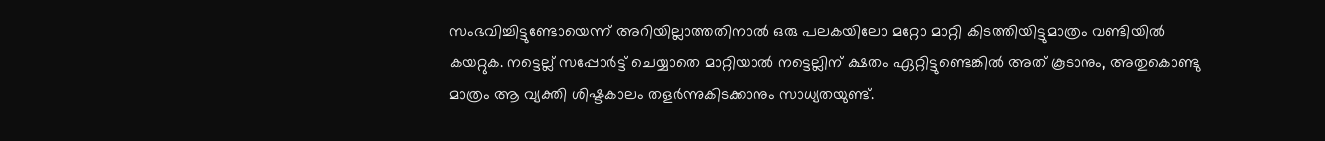സംഭവിച്ചിട്ടുണ്ടോയെന്ന് അറിയില്ലാത്തതിനാല്‍ ഒരു പലകയിലോ മറ്റോ മാറ്റി കിടത്തിയിട്ടുമാത്രം വണ്ടിയില്‍ കയറ്റുക. നട്ടെല്ല് സപ്പോര്‍ട്ട് ചെയ്യാതെ മാറ്റിയാല്‍ നട്ടെല്ലിന് ക്ഷതം ഏറ്റിട്ടുണ്ടെങ്കില്‍ അത് കൂടാനും, അതുകൊണ്ടു മാത്രം ആ വ്യക്തി ശിഷ്ടകാലം തളര്‍ന്നുകിടക്കാനും സാധ്യതയുണ്ട്.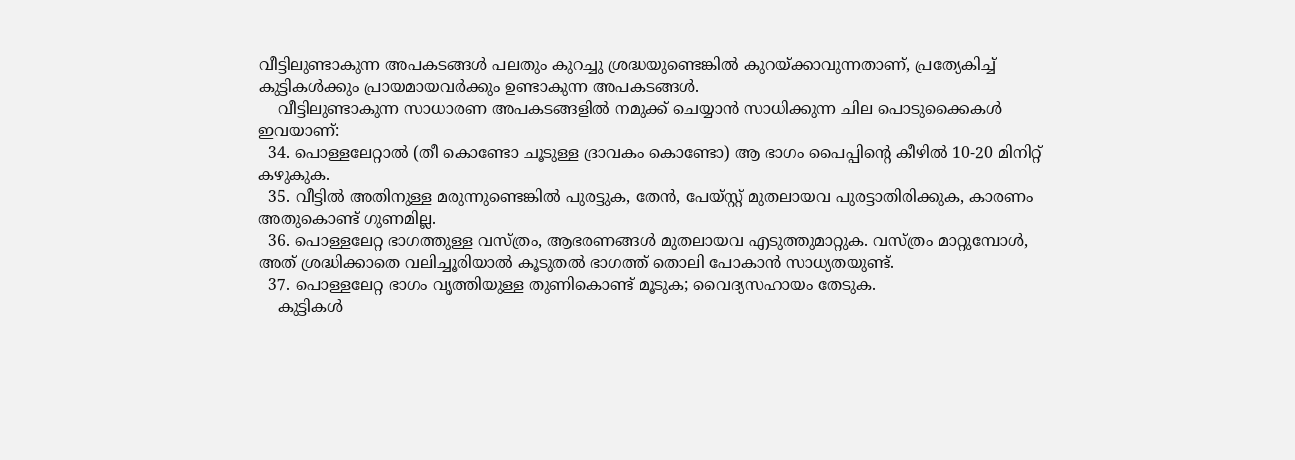വീട്ടിലുണ്ടാകുന്ന അപകടങ്ങള്‍ പലതും കുറച്ചു ശ്രദ്ധയുണ്ടെങ്കില്‍ കുറയ്ക്കാവുന്നതാണ്, പ്രത്യേകിച്ച് കുട്ടികള്‍ക്കും പ്രായമായവര്‍ക്കും ഉണ്ടാകുന്ന അപകടങ്ങള്‍.
    വീട്ടിലുണ്ടാകുന്ന സാധാരണ അപകടങ്ങളില്‍ നമുക്ക് ചെയ്യാന്‍ സാധിക്കുന്ന ചില പൊടുക്കൈകള്‍ ഇവയാണ്:
  34. പൊള്ളലേറ്റാല്‍ (തീ കൊണ്ടോ ചൂടുള്ള ദ്രാവകം കൊണ്ടോ) ആ ഭാഗം പൈപ്പിന്‍റെ കീഴില്‍ 10-20 മിനിറ്റ് കഴുകുക.
  35. വീട്ടില്‍ അതിനുള്ള മരുന്നുണ്ടെങ്കില്‍ പുരട്ടുക, തേന്‍, പേയ്സ്റ്റ് മുതലായവ പുരട്ടാതിരിക്കുക, കാരണം അതുകൊണ്ട് ഗുണമില്ല.
  36. പൊള്ളലേറ്റ ഭാഗത്തുള്ള വസ്ത്രം, ആഭരണങ്ങള്‍ മുതലായവ എടുത്തുമാറ്റുക. വസ്ത്രം മാറ്റുമ്പോള്‍, അത് ശ്രദ്ധിക്കാതെ വലിച്ചൂരിയാല്‍ കൂടുതല്‍ ഭാഗത്ത് തൊലി പോകാന്‍ സാധ്യതയുണ്ട്.
  37. പൊള്ളലേറ്റ ഭാഗം വൃത്തിയുള്ള തുണികൊണ്ട് മൂടുക; വൈദ്യസഹായം തേടുക.
    കുട്ടികള്‍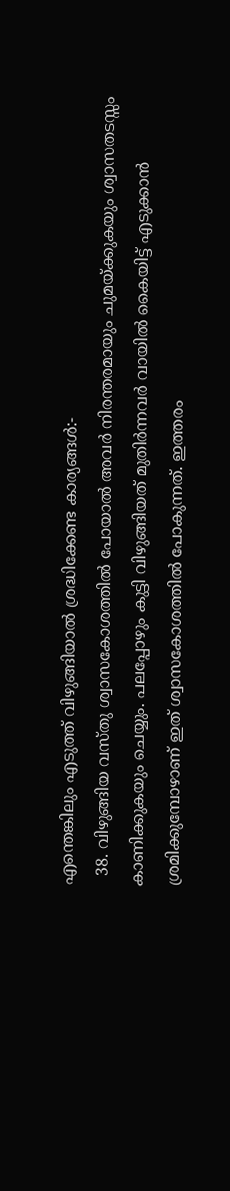എന്തെങ്കിലും എടുത്ത് വിഴുങ്ങിയാല്‍ ശ്രദ്ധിക്കേണ്ട കാര്യങ്ങള്‍:-
  38. വിഴുങ്ങിയ വസ്തു ശ്വാസകോശത്തില്‍ പോയാല്‍ അവര്‍ നിരന്തരമായും ചുമയ്ക്കുകയും ശ്വാസതടസ്സം കാണിക്കുകയും ചെയ്യും. പലപ്പോഴും കുട്ടി വിഴുങ്ങിയത് മുതിര്‍ന്നവര്‍ വായില്‍ കൈയിട്ട് എടുക്കാന്‍ ശ്രമിക്കുമ്പോഴാണ് ഇത് ശ്വാസകോശത്തില്‍ പോകുന്നത്. ഇത്തരം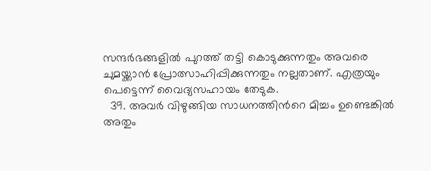സന്ദര്‍ഭങ്ങളില്‍ പുറത്ത് തട്ടി കൊടുക്കുന്നതും അവരെ ചുമയ്ക്കാന്‍ പ്രോത്സാഹിപ്പിക്കുന്നതും നല്ലതാണ്. എത്രയും പെട്ടെന്ന് വൈദ്യസഹായം തേടുക.
  39. അവര്‍ വിഴുങ്ങിയ സാധനത്തിന്‍റെ മിച്ചം ഉണ്ടെങ്കില്‍ അതും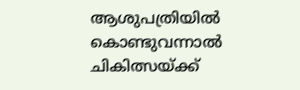ആശുപത്രിയില്‍ കൊണ്ടുവന്നാല്‍ ചികിത്സയ്ക്ക്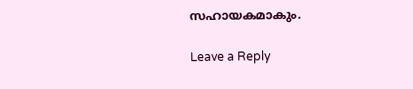സഹായകമാകും.

Leave a Reply